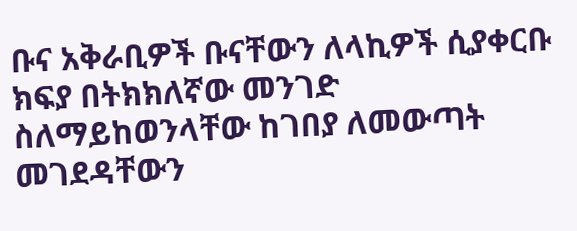ቡና አቅራቢዎች ቡናቸውን ለላኪዎች ሲያቀርቡ ክፍያ በትክክለኛው መንገድ ስለማይከወንላቸው ከገበያ ለመውጣት መገደዳቸውን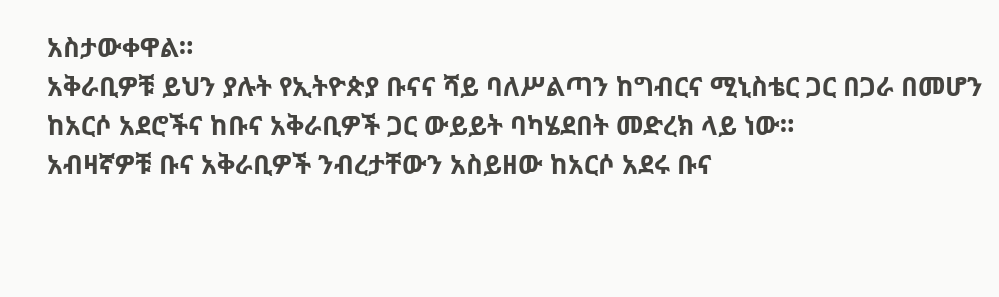አስታውቀዋል።
አቅራቢዎቹ ይህን ያሉት የኢትዮጵያ ቡናና ሻይ ባለሥልጣን ከግብርና ሚኒስቴር ጋር በጋራ በመሆን ከአርሶ አደሮችና ከቡና አቅራቢዎች ጋር ውይይት ባካሄደበት መድረክ ላይ ነው።
አብዛኛዎቹ ቡና አቅራቢዎች ንብረታቸውን አስይዘው ከአርሶ አደሩ ቡና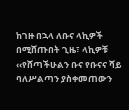ከገዙ በኋላ ለቡና ላኪዎች በሚሸጡበት ጊዜ፣ ላኪዎቹ ‹‹የሸጣችሁልን ቡና የቡናና ሻይ ባለሥልጣን ያስቀመጠውን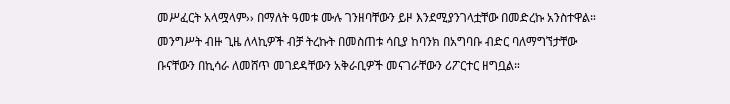መሥፈርት አላሟላም›› በማለት ዓመቱ ሙሉ ገንዘባቸውን ይዞ እንደሚያንገላቷቸው በመድረኩ አንስተዋል።
መንግሥት ብዙ ጊዜ ለላኪዎች ብቻ ትረኩት በመስጠቱ ሳቢያ ከባንክ በአግባቡ ብድር ባለማግኘታቸው ቡናቸውን በኪሳራ ለመሸጥ መገደዳቸውን አቅራቢዎች መናገራቸውን ሪፖርተር ዘግቧል።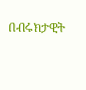በብሩክታዊት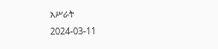አሥራት
2024-03-11